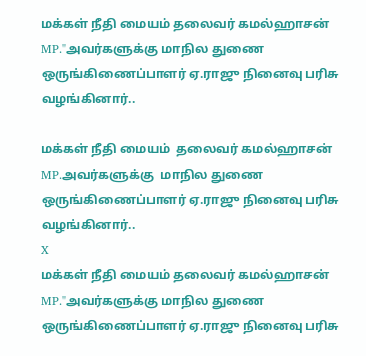மக்கள் நீதி மையம் தலைவர் கமல்ஹாசன் MP."அவர்களுக்கு மாநில துணை ஒருங்கிணைப்பாளர் ஏ.ராஜு நினைவு பரிசு வழங்கினார்..

மக்கள் நீதி மையம்  தலைவர் கமல்ஹாசன் MP.அவர்களுக்கு  மாநில துணை ஒருங்கிணைப்பாளர் ஏ.ராஜு நினைவு பரிசு வழங்கினார்..
X
மக்கள் நீதி மையம் தலைவர் கமல்ஹாசன் MP."அவர்களுக்கு மாநில துணை ஒருங்கிணைப்பாளர் ஏ.ராஜு நினைவு பரிசு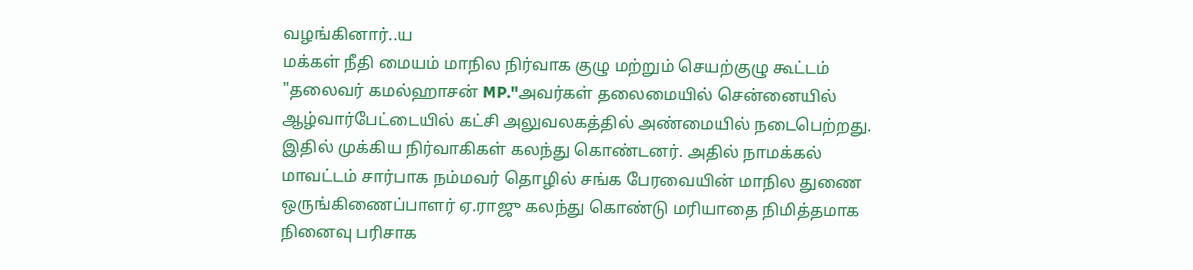வழங்கினார்..ய
மக்கள் நீதி மையம் மாநில நிர்வாக குழு மற்றும் செயற்குழு கூட்டம் "தலைவர் கமல்ஹாசன் MP."அவர்கள் தலைமையில் சென்னையில் ஆழ்வார்பேட்டையில் கட்சி அலுவலகத்தில் அண்மையில் நடைபெற்றது. இதில் முக்கிய நிர்வாகிகள் கலந்து கொண்டனர். அதில் நாமக்கல் மாவட்டம் சார்பாக நம்மவர் தொழில் சங்க பேரவையின் மாநில துணை ஒருங்கிணைப்பாளர் ஏ.ராஜு கலந்து கொண்டு மரியாதை நிமித்தமாக நினைவு பரிசாக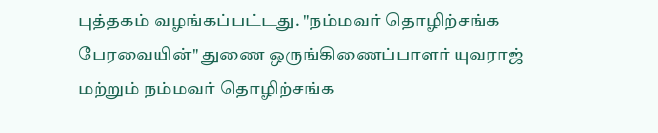புத்தகம் வழங்கப்பட்டது. "நம்மவர் தொழிற்சங்க பேரவையின்" துணை ஒருங்கிணைப்பாளர் யுவராஜ் மற்றும் நம்மவர் தொழிற்சங்க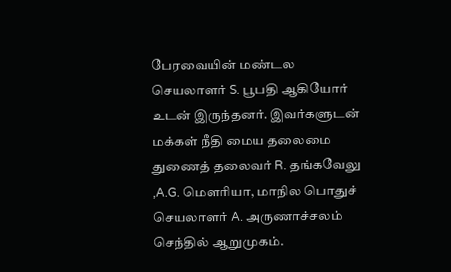பேரவையின் மண்டல செயலாளர் S. பூபதி ஆகியோர் உடன் இருந்தனர். இவர்களுடன் மக்கள் நீதி மைய தலைமை துணைத் தலைவர் R. தங்கவேலு ,A.G. மௌரியா, மாநில பொதுச் செயலாளர் A. அருணாச்சலம் செந்தில் ஆறுமுகம்.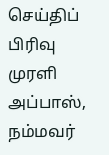செய்திப் பிரிவு முரளி அப்பாஸ், நம்மவர்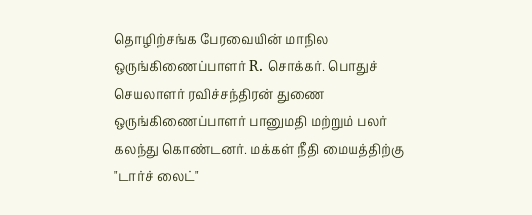தொழிற்சங்க பேரவையின் மாநில ஒருங்கிணைப்பாளர் R. சொக்கர். பொதுச் செயலாளர் ரவிச்சந்திரன் துணை ஒருங்கிணைப்பாளர் பானுமதி மற்றும் பலர் கலந்து கொண்டனர். மக்கள் நீதி மையத்திற்கு "டார்ச் லைட்"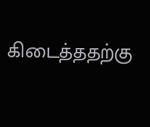கிடைத்ததற்கு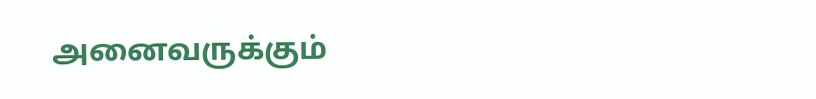அனைவருக்கும்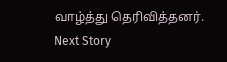வாழ்த்து தெரிவித்தனர்.
Next Story